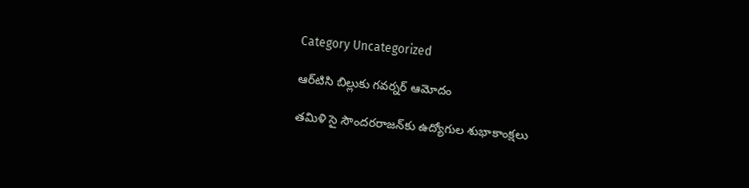Category Uncategorized

ఆర్‌టిసి బిల్లుకు గవర్నర్‌ ఆమోదం

తమిళి సై సౌందరరాజన్‌కు ఉద్యోగుల శుభాకాంక్షలు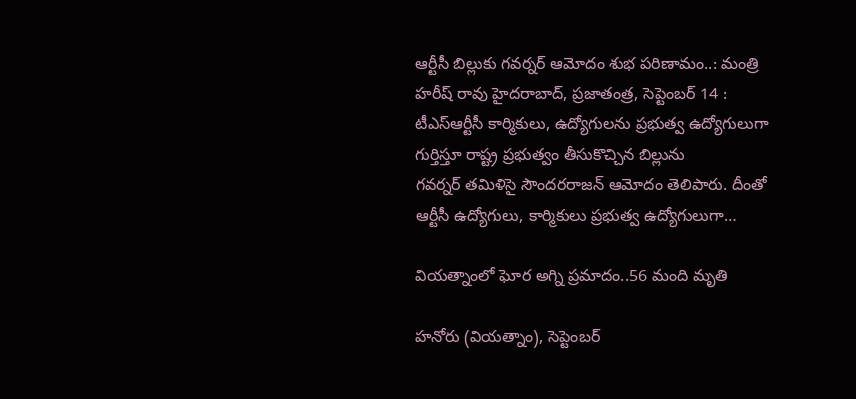ఆర్టీసీ బిల్లుకు గవర్నర్‌ ఆమోదం శుభ పరిణామం..: మంత్రి హరీష్‌ ‌రావు హైదరాబాద్‌, ప్రజాతంత్ర, సెప్టెంబర్‌ 14 : టీఎస్‌ఆర్టీసీ కార్మికులు, ఉద్యోగులను ప్రభుత్వ ఉద్యోగులుగా గుర్తిస్తూ రాష్ట్ర ప్రభుత్వం తీసుకొచ్చిన బిల్లును గవర్నర్‌ ‌తమిళిసై సౌందరరాజన్‌ ఆమోదం తెలిపారు. దీంతో ఆర్టీసీ ఉద్యోగులు, కార్మికులు ప్రభుత్వ ఉద్యోగులుగా…

వియత్నాంలో ఘోర అగ్ని ప్రమాదం..56 మంది మృతి

హనోరు (వియత్నాం), సెప్టెంబర్‌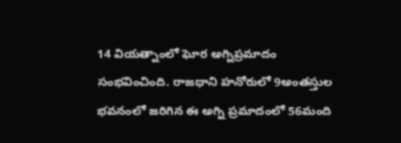14 వియత్నాంలో ఘోర అగ్నిప్రమాదం సంభవించింది. రాజధాని హనోరులో 9అంతస్తుల భవనంలో జరిగిన ఈ అగ్ని ప్రమాదంలో 56మంది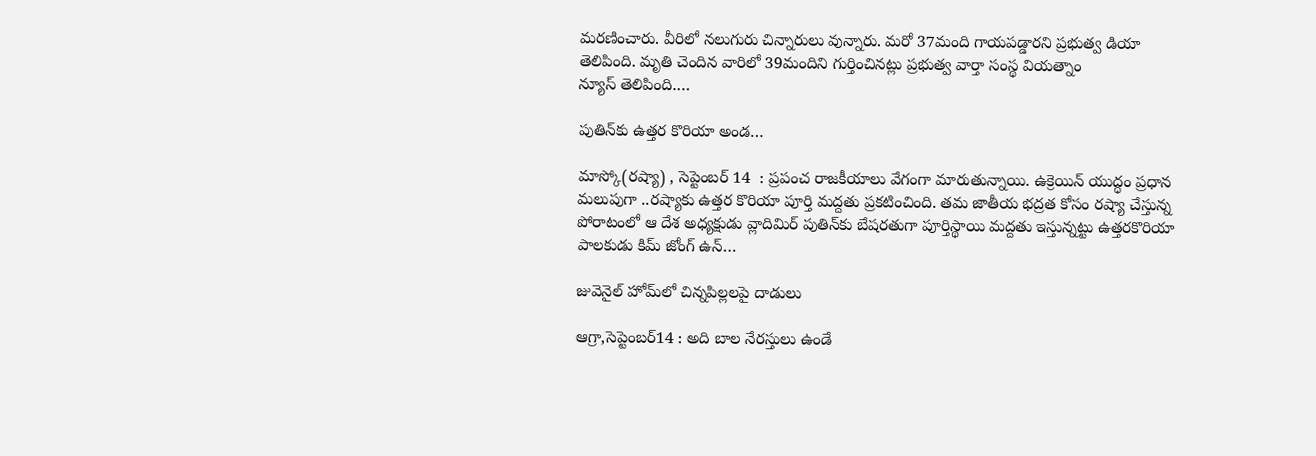మరణించారు. వీరిలో నలుగురు చిన్నారులు వున్నారు. మరో 37మంది గాయపడ్డారని ప్రభుత్వ డియా తెలిపింది. మృతి చెందిన వారిలో 39మందిని గుర్తించినట్లు ప్రభుత్వ వార్తా సంస్థ వియత్నాం న్యూస్‌ ‌తెలిపింది.…

పుతిన్‌కు ఉత్తర కొరియా అండ…

మాస్కో(రష్యా) , సెప్టెంబర్‌ 14  : ప్రపంచ రాజకీయాలు వేగంగా మారుతున్నాయి. ఉక్రెయిన్‌ ‌యుద్ధం ప్రధాన మలుపుగా ..రష్యాకు ఉత్తర కొరియా పూర్తి మద్దతు ప్రకటించింది. తమ జాతీయ భద్రత కోసం రష్యా చేస్తున్న పోరాటంలో ఆ దేశ అధ్యక్షుడు వ్లాదిమిర్‌ ‌పుతిన్‌కు బేషరతుగా పూర్తిస్థాయి మద్దతు ఇస్తున్నట్టు ఉత్తరకొరియా పాలకుడు కిమ్‌ ‌జోంగ్‌ ఉన్‌…

జువెనైల్‌ ‌హోమ్‌లో చిన్నపిల్లలపై దాడులు

ఆగ్రా,సెప్టెంబర్‌14 : అది బాల నేరస్తులు ఉండే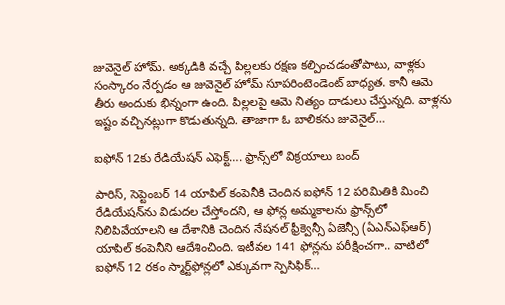జువెనైల్‌ ‌హోమ్‌. అక్కడికి వచ్చే పిల్లలకు రక్షణ కల్పించడంతోపాటు, వాళ్లకు సంస్కారం నేర్పడం ఆ జువెనైల్‌ ‌హోమ్‌ ‌సూపరింటెండెంట్‌ ‌బాధ్యత. కానీ ఆమె తీరు అందుకు భిన్నంగా ఉంది. పిల్లలపై ఆమె నిత్యం దాడులు చేస్తున్నది. వాళ్లను ఇష్టం వచ్చినట్లుగా కొడుతున్నది. తాజాగా ఓ బాలికను జువెనైల్‌…

ఐఫోన్‌ 12కు రేడియేషన్‌ ఎఫెక్ట్…. ఫ్రాన్స్‌లో విక్రయాలు బంద్‌

పారిస్‌, సెప్టెంబర్‌ 14 యాపిల్‌ ‌కంపెనీకి చెందిన ఐఫోన్‌ 12 పరిమితికి మించి రేడియేషన్‌ను విడుదల చేస్తోందని, ఆ ఫోన్ల అమ్మకాలను ఫ్రాన్స్‌లో నిలిపివేయాలని ఆ దేశానికి చెందిన నేషనల్‌ ‌ఫ్రీక్వెన్సీ ఏజెన్సీ (ఏఎన్‌ఎఫ్‌ఆర్‌) యాపిల్‌ ‌కంపెనీని ఆదేశించింది. ఇటీవల 141 ఫోన్లను పరీక్షించగా.. వాటిలో ఐఫోన్‌ 12 రకం స్మార్ట్‌ఫోన్లలో ఎక్కువగా స్పెసిఫిక్‌…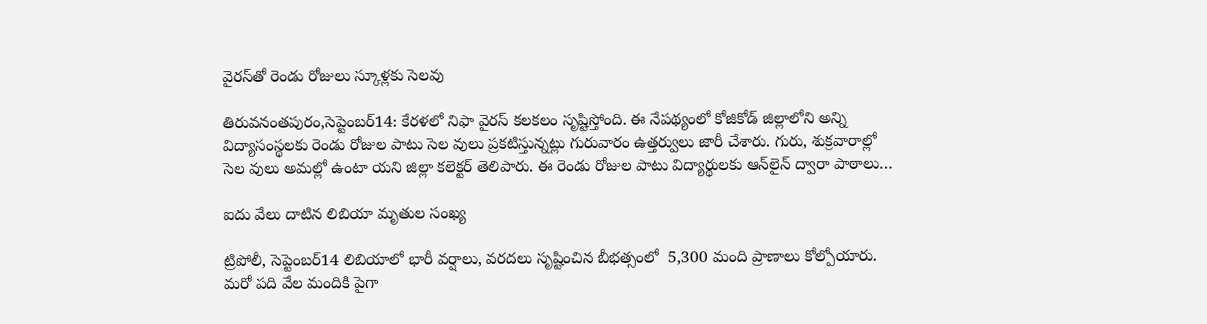వైరస్‌తో రెండు రోజులు స్కూళ్లకు సెలవు

తిరువనంతపురం,సెప్టెంబర్‌14: కేరళలో నిఫా వైరస్‌ ‌కలకలం సృష్టిస్తోంది. ఈ నేపథ్యంలో కోజికోడ్‌ ‌జిల్లాలోని అన్ని విద్యాసంస్థలకు రెండు రోజుల పాటు సెల వులు ప్రకటిస్తున్నట్లు గురువారం ఉత్తర్వులు జారీ చేశారు. గురు, శుక్రవారాల్లో సెల వులు అమల్లో ఉంటా యని జిల్లా కలెక్టర్‌ ‌తెలిపారు. ఈ రెండు రోజుల పాటు విద్యార్థులకు ఆన్‌లైన్‌ ‌ద్వారా పాఠాలు…

ఐదు వేలు దాటిన లిబియా మృతుల సంఖ్య

ట్రిపోలీ, సెప్టెంబర్‌14 లిబియాలో భారీ వర్షాలు, వరదలు సృష్టించిన బీభత్సంలో  5,300 మంది ప్రాణాలు కోల్పోయారు. మరో పది వేల మందికి పైగా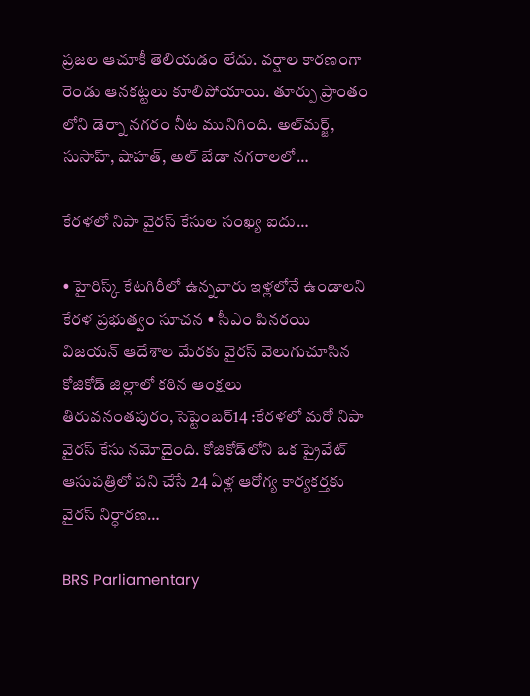ప్రజల ఆచూకీ తెలియడం లేదు. వర్షాల కారణంగా రెండు ఆనకట్టలు కూలిపోయాయి. తూర్పు ప్రాంతం లోని డెర్నా నగరం నీట మునిగింది. అల్‌మర్జ్, సుసాహ్‌, షాహత్‌, అల్‌ ‌బేడా నగరాలలో…

కేరళలో నిపా వైరస్‌ ‌కేసుల సంఖ్య ఐదు…

• హైరిస్క్ ‌కేటగిరీలో ఉన్నవారు ఇళ్లలోనే ఉండాలని కేరళ ప్రభుత్వం సూచన • సీఎం పినరయి విజయన్‌ ఆదేశాల మేరకు వైరస్‌ ‌వెలుగుచూసిన కోజికోడ్‌ ‌జిల్లాలో కఠిన ఆంక్షలు తిరువనంతపురం,సెప్టెంబర్‌14 :కేరళలో మరో నిపా వైరస్‌ ‌కేసు నమోదైంది. కోజికోడ్‌లోని ఒక ప్రైవేట్‌ ఆసుపత్రిలో పని చేసే 24 ఏళ్ల ఆరోగ్య కార్యకర్తకు వైరస్‌ ‌నిర్ధారణ…

BRS Parliamentary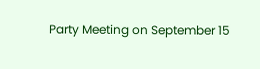Party Meeting on September 15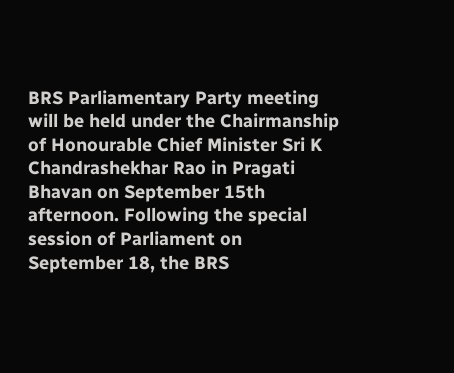BRS Parliamentary Party meeting will be held under the Chairmanship of Honourable Chief Minister Sri K Chandrashekhar Rao in Pragati Bhavan on September 15th afternoon. Following the special session of Parliament on September 18, the BRS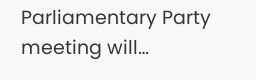Parliamentary Party meeting will…